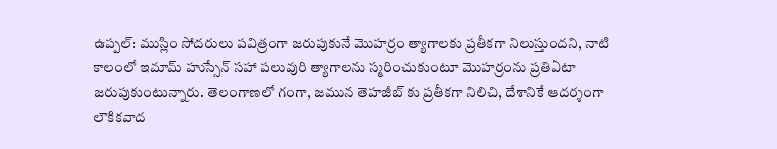ఉప్పల్: ముస్లిం సోదరులు పవిత్రంగా జరుపుకునే మొహర్రం త్యాగాలకు ప్రతీకగా నిలుస్తుందని, నాటి కాలంలో ఇమామ్ హుస్సేన్ సహా పలువురి త్యాగాలను స్మరించుకుంటూ మొహర్రంను ప్రతిఏటా జరుపుకుంటున్నారు. తెలంగాణలో గంగా, జమున తెహజీబ్ కు ప్రతీకగా నిలిచి, దేశానికే ఆదర్శంగా లౌకికవాద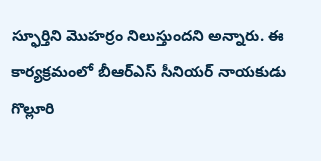స్ఫూర్తిని మొహర్రం నిలుస్తుందని అన్నారు. ఈ కార్యక్రమంలో బీఆర్ఎస్ సీనియర్ నాయకుడు గొల్లూరి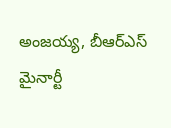అంజయ్య, బీఆర్ఎస్ మైనార్టీ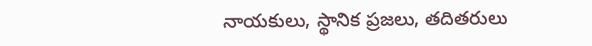నాయకులు, స్థానిక ప్రజలు, తదితరులు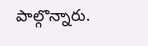పాల్గొన్నారు.